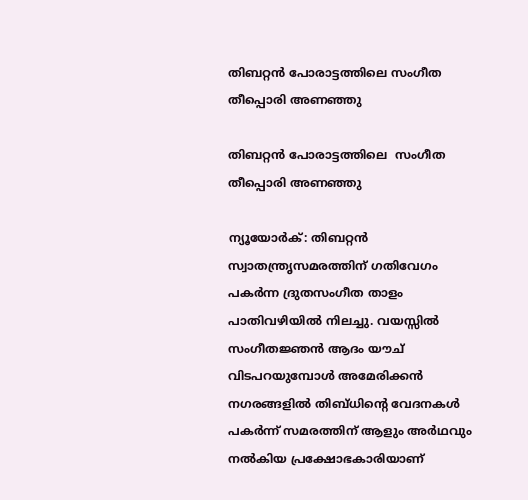തിബറ്റന്‍ പോരാട്ടത്തിലെ സംഗീത തീപ്പൊരി അണഞ്ഞു

തിബറ്റന്‍ പോരാട്ടത്തിലെ  സംഗീത തീപ്പൊരി അണഞ്ഞു

ന്യൂയോര്‍ക്: തിബറ്റന്‍ സ്വാതന്ത്രൃസമരത്തിന് ഗതിവേഗം പകര്‍ന്ന ദ്രുതസംഗീത താളം പാതിവഴിയില്‍ നിലച്ചു. വയസ്സില്‍ സംഗീതജ്ഞന്‍ ആദം യൗച് വിടപറയുമ്പോള്‍ അമേരിക്കന്‍ നഗരങ്ങളില്‍ തിബ്ധിന്റെ വേദനകള്‍ പകര്‍ന്ന് സമരത്തിന് ആളും അര്‍ഥവും നല്‍കിയ പ്രക്ഷോഭകാരിയാണ്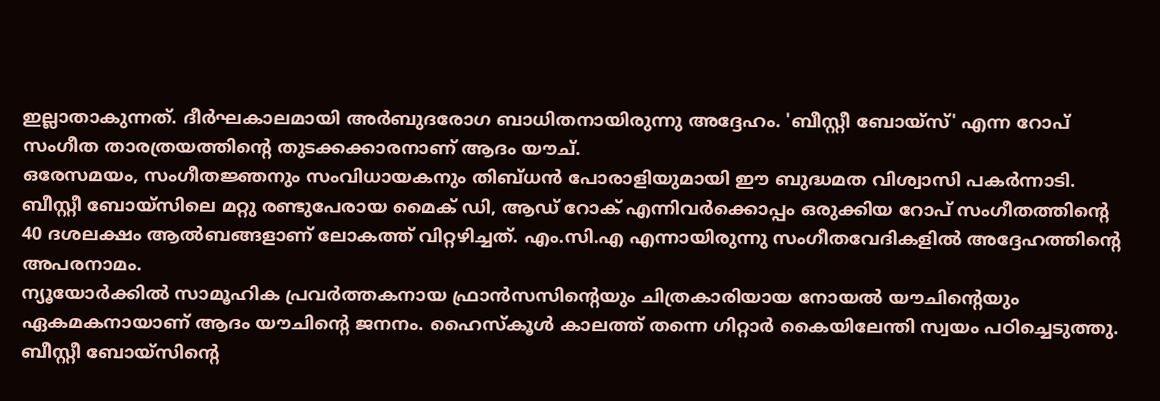ഇല്ലാതാകുന്നത്. ദീര്‍ഘകാലമായി അര്‍ബുദരോഗ ബാധിതനായിരുന്നു അദ്ദേഹം. 'ബീസ്റ്റീ ബോയ്സ്' എന്ന റോപ് സംഗീത താരത്രയത്തിന്റെ തുടക്കക്കാരനാണ് ആദം യൗച്.
ഒരേസമയം, സംഗീതജ്ഞനും സംവിധായകനും തിബ്ധന്‍ പോരാളിയുമായി ഈ ബുദ്ധമത വിശ്വാസി പകര്‍ന്നാടി. ബീസ്റ്റീ ബോയ്സിലെ മറ്റു രണ്ടുപേരായ മൈക് ഡി, ആഡ് റോക് എന്നിവര്‍ക്കൊപ്പം ഒരുക്കിയ റോപ് സംഗീതത്തിന്റെ 40 ദശലക്ഷം ആല്‍ബങ്ങളാണ് ലോകത്ത് വിറ്റഴിച്ചത്. എം.സി.എ എന്നായിരുന്നു സംഗീതവേദികളില്‍ അദ്ദേഹത്തിന്റെ അപരനാമം.
ന്യൂയോര്‍ക്കില്‍ സാമൂഹിക പ്രവര്‍ത്തകനായ ഫ്രാന്‍സസിന്റെയും ചിത്രകാരിയായ നോയല്‍ യൗചിന്റെയും ഏകമകനായാണ് ആദം യൗചിന്റെ ജനനം. ഹൈസ്കൂള്‍ കാലത്ത് തന്നെ ഗിറ്റാര്‍ കൈയിലേന്തി സ്വയം പഠിച്ചെടുത്തു. ബീസ്റ്റീ ബോയ്സിന്റെ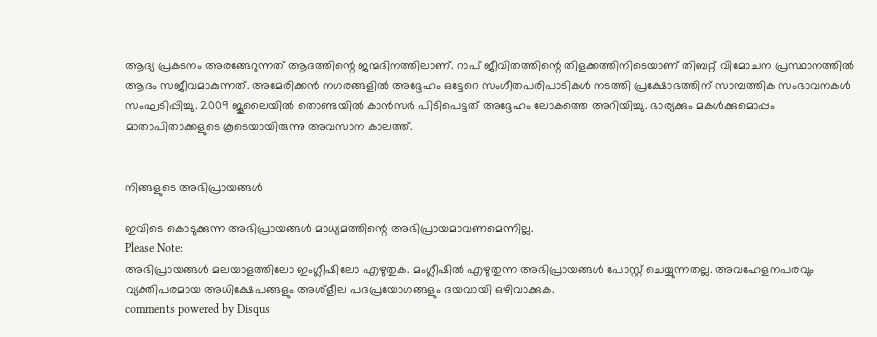ആദ്യ പ്രകടനം അരങ്ങേറുന്നത് ആദത്തിന്റെ ജന്മദിനത്തിലാണ്. റാപ് ജീവിതത്തിന്റെ തിളക്കത്തിനിടെയാണ് തിബറ്റ് വിമോചന പ്രസ്ഥാനത്തില്‍ ആദം സജീവമാകുന്നത്. അമേരിക്കന്‍ നഗരങ്ങളില്‍ അദ്ദേഹം ഒട്ടേറെ സംഗീതപരിപാടികള്‍ നടത്തി പ്രക്ഷോഭത്തിന് സാമ്പത്തിക സംഭാവനകള്‍ സംഘടിപ്പിച്ചു. 2009 ജൂലൈയില്‍ തൊണ്ടയില്‍ കാന്‍സര്‍ പിടിപെട്ടത് അദ്ദേഹം ലോകത്തെ അറിയിച്ചു. ഭാര്യക്കും മകള്‍ക്കുമൊപ്പം മാതാപിതാക്കളുടെ കൂടെയായിരുന്നു അവസാന കാലത്ത്.


നിങ്ങളുടെ അഭിപ്രായങ്ങള്‍

ഇവിടെ കൊടുക്കുന്ന അഭിപ്രായങ്ങള്‍ മാധ്യമത്തിന്റെ അഭിപ്രായമാവണമെന്നില്ല.
Please Note:
അഭിപ്രായങ്ങള്‍ മലയാളത്തിലോ ഇംഗ്ലീഷിലോ എഴുതുക. മംഗ്ലീഷില്‍ എഴുതുന്ന അഭിപ്രായങ്ങള്‍ പോസ്റ്റ് ചെയ്യുന്നതല്ല. അവഹേളനപരവും വ്യക്തിപരമായ അധിക്ഷേപങ്ങളും അശ്ളീല പദപ്രയോഗങ്ങളും ദയവായി ഒഴിവാക്കുക.
comments powered by Disqus